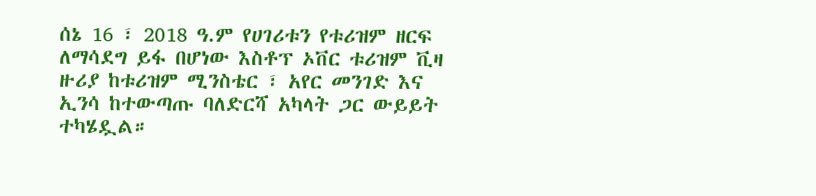ሰኔ 16 ፣ 2018 ዓ.ም የሀገሪቱን የቱሪዝም ዘርፍ ለማሳደግ ይፋ በሆነው እስቶፕ ኦቨር ቱሪዝም ቪዛ ዙሪያ ከቱሪዝም ሚንስቴር ፣ አየር መንገድ እና ኢንሳ ከተውጣጡ ባለድርሻ አካላት ጋር ውይይት ተካሄዷል።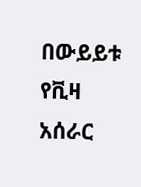በውይይቱ የቪዛ አሰራር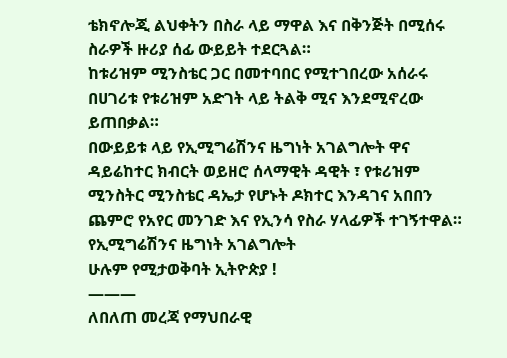ቴክኖሎጂ ልህቀትን በስራ ላይ ማዋል እና በቅንጅት በሚሰሩ ስራዎች ዙሪያ ሰፊ ውይይት ተደርጓል።
ከቱሪዝም ሚንስቴር ጋር በመተባበር የሚተገበረው አሰራሩ በሀገሪቱ የቱሪዝም አድገት ላይ ትልቅ ሚና እንደሚኖረው ይጠበቃል።
በውይይቱ ላይ የኢሚግሬሽንና ዜግነት አገልግሎት ዋና ዳይሬከተር ክብርት ወይዘሮ ሰላማዊት ዳዊት ፣ የቱሪዝም ሚንስትር ሚንስቴር ዳኤታ የሆኑት ዶክተር እንዳገና አበበን ጨምሮ የአየር መንገድ እና የኢንሳ የስራ ሃላፊዎች ተገኝተዋል።
የኢሚግሬሽንና ዜግነት አገልግሎት
ሁሉም የሚታወቅባት ኢትዮጵያ !
———
ለበለጠ መረጃ የማህበራዊ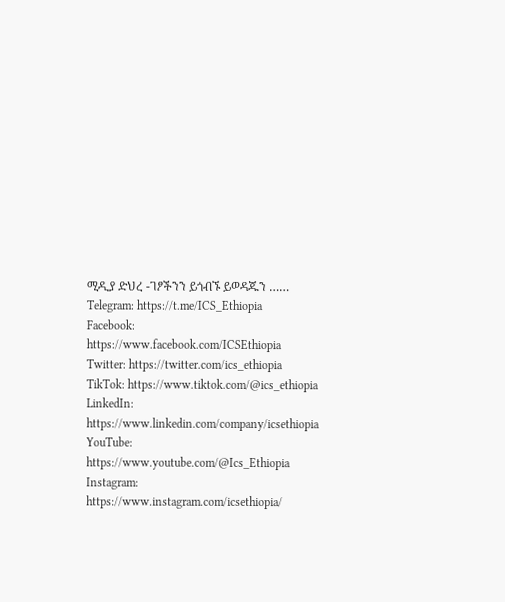ሚዲያ ድህረ -ገፆችንን ይጎብኙ ይወዳጁን ……
Telegram: https://t.me/ICS_Ethiopia
Facebook: https://www.facebook.com/ICSEthiopia
Twitter: https://twitter.com/ics_ethiopia
TikTok: https://www.tiktok.com/@ics_ethiopia
LinkedIn: https://www.linkedin.com/company/icsethiopia
YouTube: https://www.youtube.com/@Ics_Ethiopia
Instagram: https://www.instagram.com/icsethiopia/